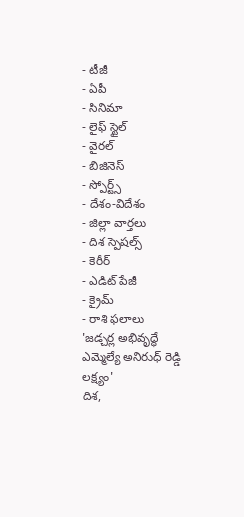- టీజీ
- ఏపీ
- సినిమా
- లైఫ్ స్టైల్
- వైరల్
- బిజినెస్
- స్పోర్ట్స్
- దేశం-విదేశం
- జిల్లా వార్తలు
- దిశ స్పెషల్స్
- కెరీర్
- ఎడిట్ పేజీ
- క్రైమ్
- రాశి ఫలాలు
'జడ్చర్ల అభివృద్ధే ఎమ్మెల్యే అనిరుధ్ రెడ్డి లక్ష్యం'
దిశ,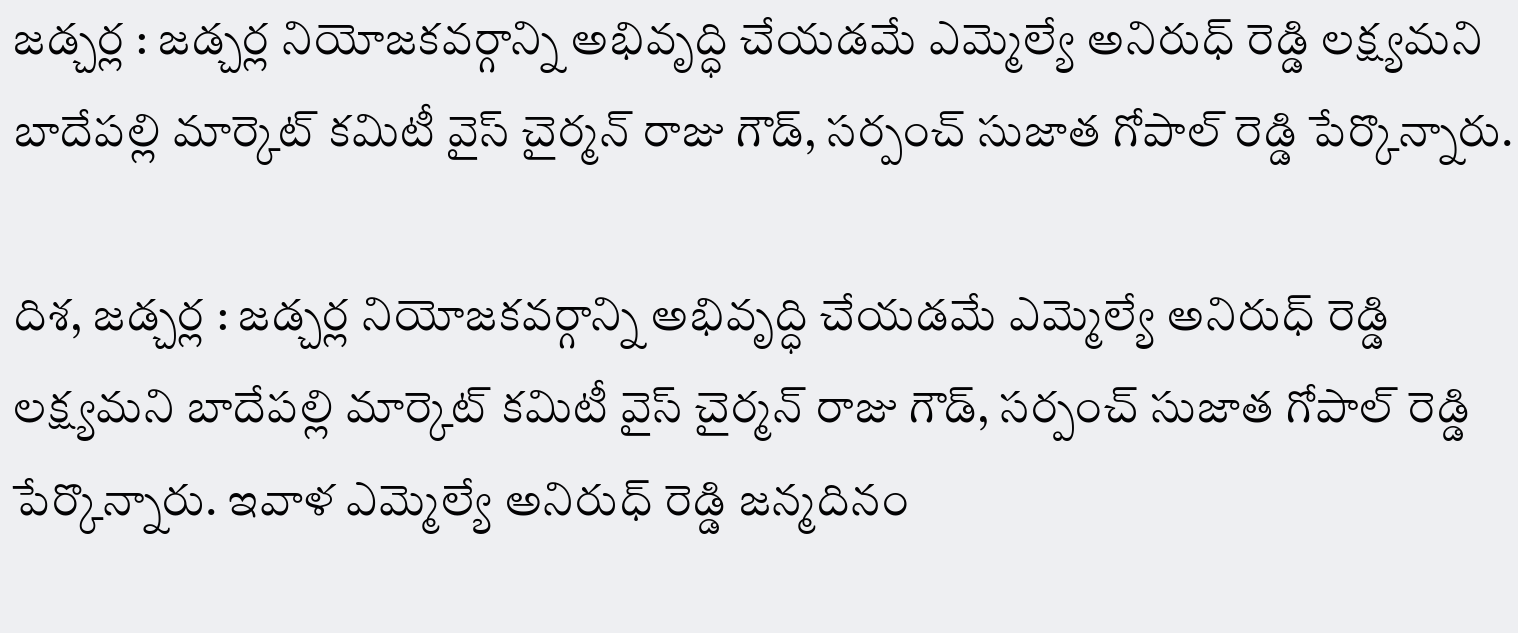జడ్చర్ల : జడ్చర్ల నియోజకవర్గాన్ని అభివృద్ధి చేయడమే ఎమ్మెల్యే అనిరుధ్ రెడ్డి లక్ష్యమని బాదేపల్లి మార్కెట్ కమిటీ వైస్ చైర్మన్ రాజు గౌడ్, సర్పంచ్ సుజాత గోపాల్ రెడ్డి పేర్కొన్నారు.

దిశ, జడ్చర్ల : జడ్చర్ల నియోజకవర్గాన్ని అభివృద్ధి చేయడమే ఎమ్మెల్యే అనిరుధ్ రెడ్డి లక్ష్యమని బాదేపల్లి మార్కెట్ కమిటీ వైస్ చైర్మన్ రాజు గౌడ్, సర్పంచ్ సుజాత గోపాల్ రెడ్డి పేర్కొన్నారు. ఇవాళ ఎమ్మెల్యే అనిరుధ్ రెడ్డి జన్మదినం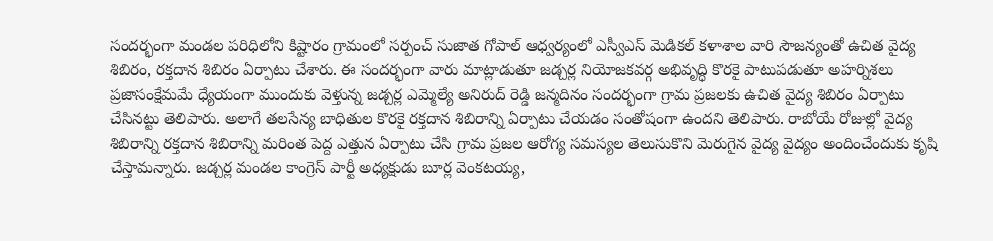సందర్భంగా మండల పరిధిలోని కిష్టారం గ్రామంలో సర్పంచ్ సుజాత గోపాల్ ఆధ్వర్యంలో ఎస్వీఎస్ మెడికల్ కళాశాల వారి సౌజన్యంతో ఉచిత వైద్య శిబిరం, రక్తదాన శిబిరం ఏర్పాటు చేశారు. ఈ సందర్భంగా వారు మాట్లాడుతూ జడ్చర్ల నియోజకవర్గ అభివృద్ధి కొరకై పాటుపడుతూ అహర్నిశలు ప్రజాసంక్షేమమే ధ్యేయంగా ముందుకు వెళ్తున్న జడ్చర్ల ఎమ్మెల్యే అనిరుద్ రెడ్డి జన్మదినం సందర్భంగా గ్రామ ప్రజలకు ఉచిత వైద్య శిబిరం ఏర్పాటు చేసినట్టు తెలిపారు. అలాగే తలసేన్య బాధితుల కొరకై రక్తదాన శిబిరాన్ని ఏర్పాటు చేయడం సంతోషంగా ఉందని తెలిపారు. రాబోయే రోజుల్లో వైద్య శిబిరాన్ని రక్తదాన శిబిరాన్ని మరింత పెద్ద ఎత్తున ఏర్పాటు చేసి గ్రామ ప్రజల ఆరోగ్య సమస్యల తెలుసుకొని మెరుగైన వైద్య వైద్యం అందించేందుకు కృషి చేస్తామన్నారు. జడ్చర్ల మండల కాంగ్రెస్ పార్టీ అధ్యక్షుడు బూర్ల వెంకటయ్య,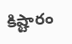కిష్టారం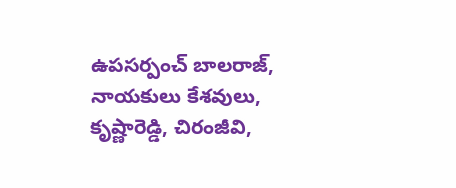ఉపసర్పంచ్ బాలరాజ్, నాయకులు కేశవులు, కృష్ణారెడ్డి, చిరంజీవి,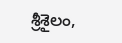శ్రీశైలం,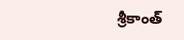శ్రీకాంత్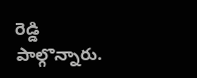రెడ్డి పాల్గొన్నారు.